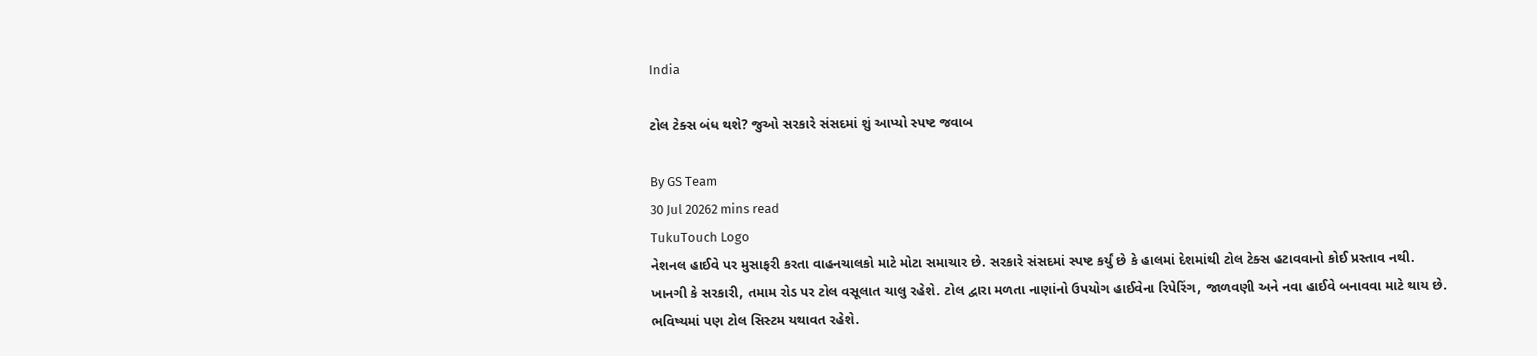India

ટોલ ટેક્સ બંધ થશે? જુઓ સરકારે સંસદમાં શું આપ્યો સ્પષ્ટ જવાબ

By GS Team
30 Jul 20262 mins read
TukuTouch Logo
નેશનલ હાઈવે પર મુસાફરી કરતા વાહનચાલકો માટે મોટા સમાચાર છે. સરકારે સંસદમાં સ્પષ્ટ કર્યું છે કે હાલમાં દેશમાંથી ટોલ ટેક્સ હટાવવાનો કોઈ પ્રસ્તાવ નથી. ખાનગી કે સરકારી, તમામ રોડ પર ટોલ વસૂલાત ચાલુ રહેશે. ટોલ દ્વારા મળતા નાણાંનો ઉપયોગ હાઈવેના રિપેરિંગ, જાળવણી અને નવા હાઈવે બનાવવા માટે થાય છે. ભવિષ્યમાં પણ ટોલ સિસ્ટમ યથાવત રહેશે.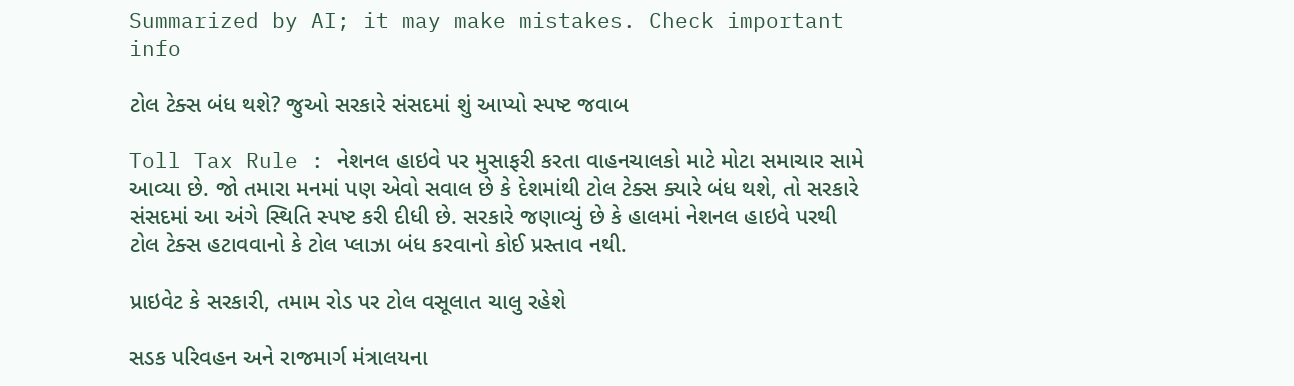Summarized by AI; it may make mistakes. Check important info

ટોલ ટેક્સ બંધ થશે? જુઓ સરકારે સંસદમાં શું આપ્યો સ્પષ્ટ જવાબ

Toll Tax Rule : નેશનલ હાઇવે પર મુસાફરી કરતા વાહનચાલકો માટે મોટા સમાચાર સામે આવ્યા છે. જો તમારા મનમાં પણ એવો સવાલ છે કે દેશમાંથી ટોલ ટેક્સ ક્યારે બંધ થશે, તો સરકારે સંસદમાં આ અંગે સ્થિતિ સ્પષ્ટ કરી દીધી છે. સરકારે જણાવ્યું છે કે હાલમાં નેશનલ હાઇવે પરથી ટોલ ટેક્સ હટાવવાનો કે ટોલ પ્લાઝા બંધ કરવાનો કોઈ પ્રસ્તાવ નથી.

પ્રાઇવેટ કે સરકારી, તમામ રોડ પર ટોલ વસૂલાત ચાલુ રહેશે

સડક પરિવહન અને રાજમાર્ગ મંત્રાલયના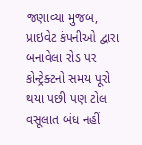જણાવ્યા મુજબ, પ્રાઇવેટ કંપનીઓ દ્વારા બનાવેલા રોડ પર કોન્ટ્રેક્ટનો સમય પૂરો થયા પછી પણ ટોલ વસૂલાત બંધ નહીં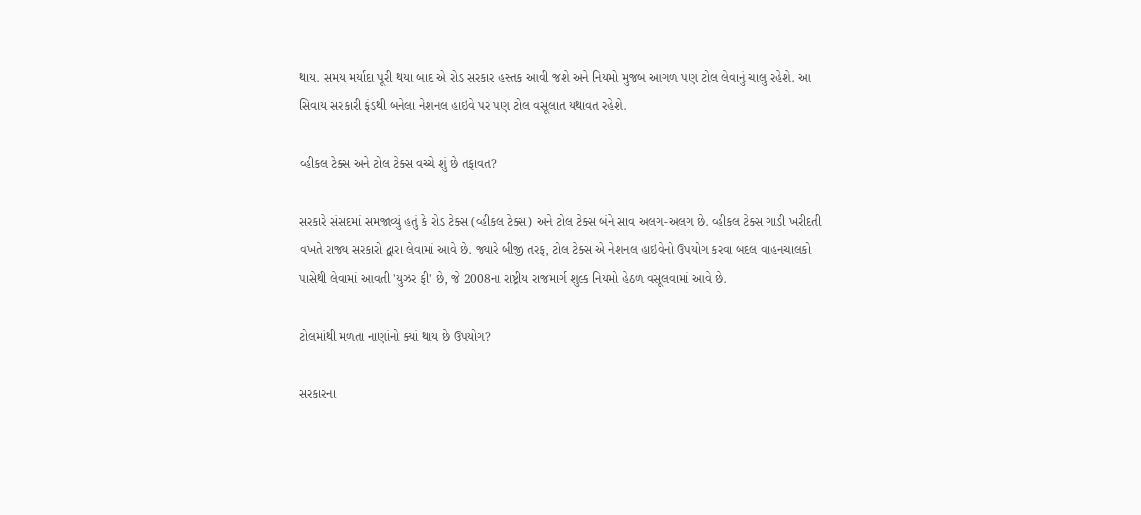થાય. સમય મર્યાદા પૂરી થયા બાદ એ રોડ સરકાર હસ્તક આવી જશે અને નિયમો મુજબ આગળ પણ ટોલ લેવાનું ચાલુ રહેશે. આ સિવાય સરકારી ફંડથી બનેલા નેશનલ હાઇવે પર પણ ટોલ વસૂલાત યથાવત રહેશે.

વ્હીકલ ટેક્સ અને ટોલ ટેક્સ વચ્ચે શું છે તફાવત?

સરકારે સંસદમાં સમજાવ્યું હતું કે રોડ ટેક્સ (વ્હીકલ ટેક્સ) અને ટોલ ટેક્સ બંને સાવ અલગ-અલગ છે. વ્હીકલ ટેક્સ ગાડી ખરીદતી વખતે રાજ્ય સરકારો દ્વારા લેવામાં આવે છે. જ્યારે બીજી તરફ, ટોલ ટેક્સ એ નેશનલ હાઇવેનો ઉપયોગ કરવા બદલ વાહનચાલકો પાસેથી લેવામાં આવતી 'યુઝર ફી' છે, જે 2008ના રાષ્ટ્રીય રાજમાર્ગ શુલ્ક નિયમો હેઠળ વસૂલવામાં આવે છે.

ટોલમાંથી મળતા નાણાંનો ક્યાં થાય છે ઉપયોગ?

સરકારના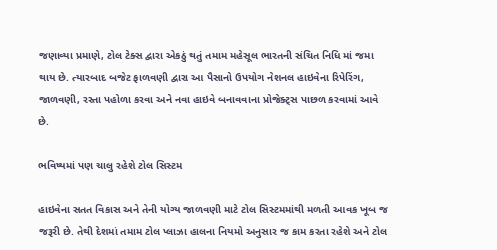જણાવ્યા પ્રમાણે, ટોલ ટેક્સ દ્વારા એકઠું થતું તમામ મહેસૂલ ભારતની સંચિત નિધિ માં જમા થાય છે. ત્યારબાદ બજેટ ફાળવણી દ્વારા આ પૈસાનો ઉપયોગ નેશનલ હાઇવેના રિપેરિંગ, જાળવણી, રસ્તા પહોળા કરવા અને નવા હાઇવે બનાવવાના પ્રોજેક્ટ્સ પાછળ કરવામાં આવે છે.

ભવિષ્યમાં પણ ચાલુ રહેશે ટોલ સિસ્ટમ

હાઇવેના સતત વિકાસ અને તેની યોગ્ય જાળવણી માટે ટોલ સિસ્ટમમાંથી મળતી આવક ખૂબ જ જરૂરી છે. તેથી દેશમાં તમામ ટોલ પ્લાઝા હાલના નિયમો અનુસાર જ કામ કરતા રહેશે અને ટોલ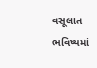વસૂલાત ભવિષ્યમાં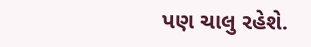પણ ચાલુ રહેશે.